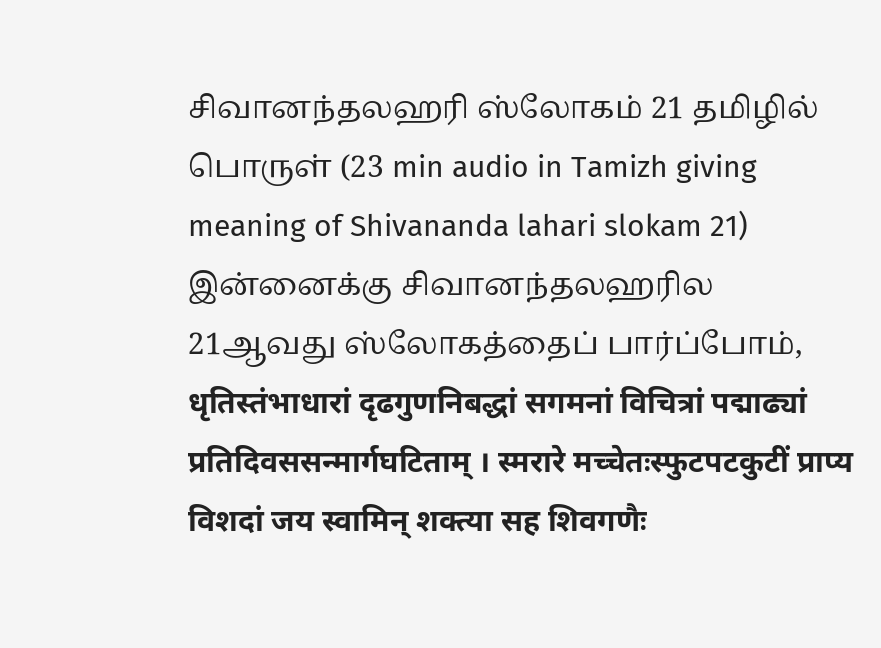சிவானந்தலஹரி ஸ்லோகம் 21 தமிழில் பொருள் (23 min audio in Tamizh giving meaning of Shivananda lahari slokam 21) இன்னைக்கு சிவானந்தலஹரில 21ஆவது ஸ்லோகத்தைப் பார்ப்போம், धृतिस्तंभाधारां दृढगुणनिबद्धां सगमनां विचित्रां पद्माढ्यां प्रतिदिवससन्मार्गघटिताम् । स्मरारे मच्चेतःस्फुटपटकुटीं प्राप्य विशदां जय स्वामिन् शक्त्या सह शिवगणैः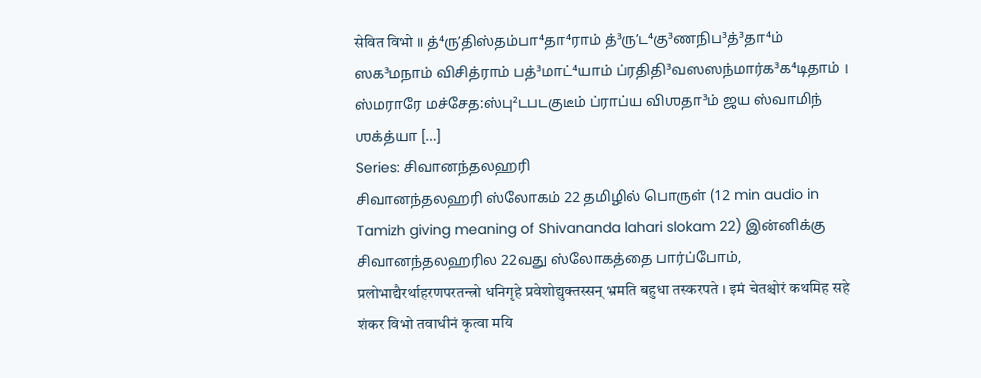सेवित विभो ॥ த்⁴ருʼதிஸ்தம்பா⁴தா⁴ராம் த்³ருʼட⁴கு³ணநிப³த்³தா⁴ம் ஸக³மநாம் விசித்ராம் பத்³மாட்⁴யாம் ப்ரதிதி³வஸஸந்மார்க³க⁴டிதாம் । ஸ்மராரே மச்சேத:ஸ்பு²டபடகுடீம் ப்ராப்ய விஶதா³ம் ஜய ஸ்வாமிந் ஶக்த்யா […]
Series: சிவானந்தலஹரி
சிவானந்தலஹரி ஸ்லோகம் 22 தமிழில் பொருள் (12 min audio in Tamizh giving meaning of Shivananda lahari slokam 22) இன்னிக்கு சிவானந்தலஹரில 22வது ஸ்லோகத்தை பார்ப்போம், प्रलोभाद्यैरर्थाहरणपरतन्त्रो धनिगृहे प्रवेशोद्युक्तस्सन् भ्रमति बहुधा तस्करपते । इमं चेतश्चोरं कथमिह सहे शंकर विभो तवाधीनं कृत्वा मयि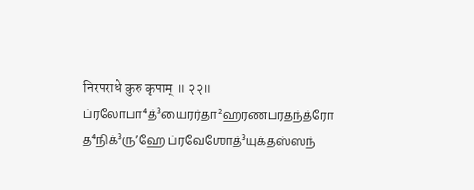निरपराधे कुरु कृपाम् ॥ २२॥ ப்ரலோபா⁴த்³யைரர்தா²ஹரணபரதந்த்ரோ த⁴நிக்³ருʼஹே ப்ரவேஶோத்³யுக்தஸ்ஸந்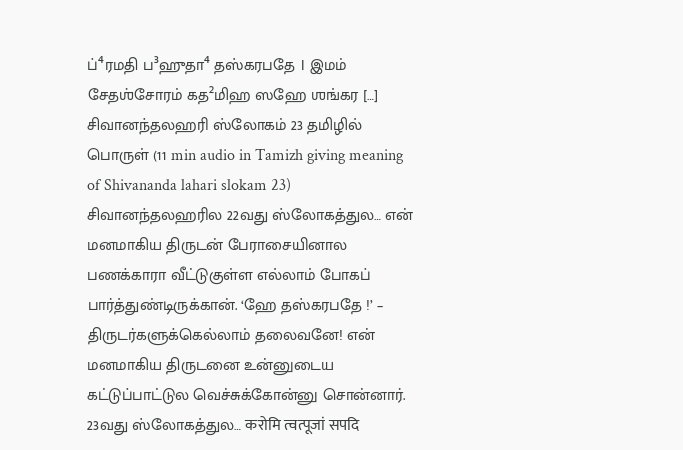ப்⁴ரமதி ப³ஹுதா⁴ தஸ்கரபதே । இமம் சேதஶ்சோரம் கத²மிஹ ஸஹே ஶங்கர […]
சிவானந்தலஹரி ஸ்லோகம் 23 தமிழில் பொருள் (11 min audio in Tamizh giving meaning of Shivananda lahari slokam 23) சிவானந்தலஹரில 22வது ஸ்லோகத்துல… என் மனமாகிய திருடன் பேராசையினால பணக்காரா வீட்டுகுள்ள எல்லாம் போகப் பார்த்துண்டிருக்கான். ‘ஹே தஸ்கரபதே !’ – திருடர்களுக்கெல்லாம் தலைவனே! என் மனமாகிய திருடனை உன்னுடைய கட்டுப்பாட்டுல வெச்சுக்கோன்னு சொன்னார். 23வது ஸ்லோகத்துல… करोमि त्वत्पूजां सपदि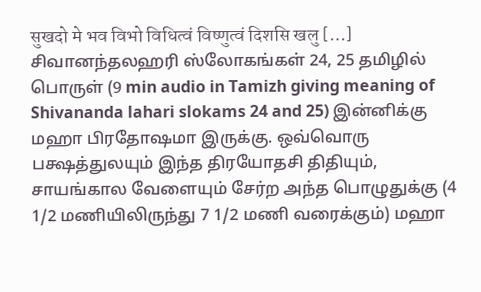सुखदो मे भव विभो विधित्वं विष्णुत्वं दिशसि खलु […]
சிவானந்தலஹரி ஸ்லோகங்கள் 24, 25 தமிழில் பொருள் (9 min audio in Tamizh giving meaning of Shivananda lahari slokams 24 and 25) இன்னிக்கு மஹா பிரதோஷமா இருக்கு. ஒவ்வொரு பக்ஷத்துலயும் இந்த திரயோதசி திதியும், சாயங்கால வேளையும் சேர்ற அந்த பொழுதுக்கு (4 1/2 மணியிலிருந்து 7 1/2 மணி வரைக்கும்) மஹா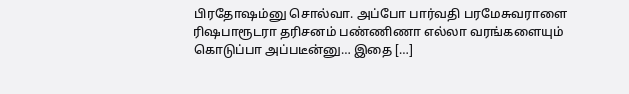பிரதோஷம்னு சொல்வா. அப்போ பார்வதி பரமேசுவராளை ரிஷபாரூடரா தரிசனம் பண்ணிணா எல்லா வரங்களையும் கொடுப்பா அப்படீன்னு… இதை […]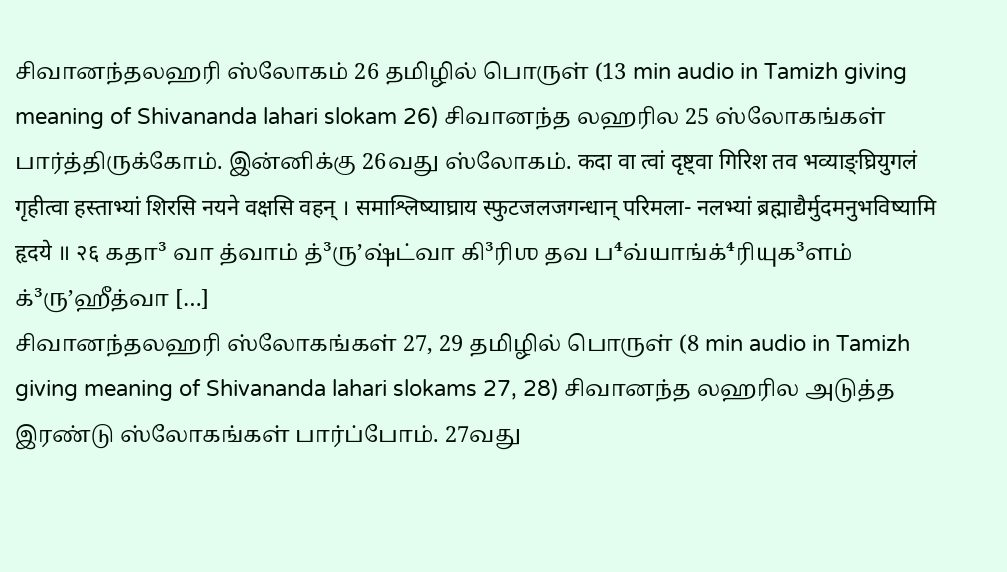சிவானந்தலஹரி ஸ்லோகம் 26 தமிழில் பொருள் (13 min audio in Tamizh giving meaning of Shivananda lahari slokam 26) சிவானந்த லஹரில 25 ஸ்லோகங்கள் பார்த்திருக்கோம். இன்னிக்கு 26வது ஸ்லோகம். कदा वा त्वां दृष्ट्वा गिरिश तव भव्याङ्घ्रियुगलं गृहीत्वा हस्ताभ्यां शिरसि नयने वक्षसि वहन् । समाश्लिष्याघ्राय स्फुटजलजगन्धान् परिमला- नलभ्यां ब्रह्माद्यैर्मुदमनुभविष्यामि हृदये ॥ २६ கதா³ வா த்வாம் த்³ருʼஷ்ட்வா கி³ரிஶ தவ ப⁴வ்யாங்க்⁴ரியுக³ளம் க்³ருʼஹீத்வா […]
சிவானந்தலஹரி ஸ்லோகங்கள் 27, 29 தமிழில் பொருள் (8 min audio in Tamizh giving meaning of Shivananda lahari slokams 27, 28) சிவானந்த லஹரில அடுத்த இரண்டு ஸ்லோகங்கள் பார்ப்போம். 27வது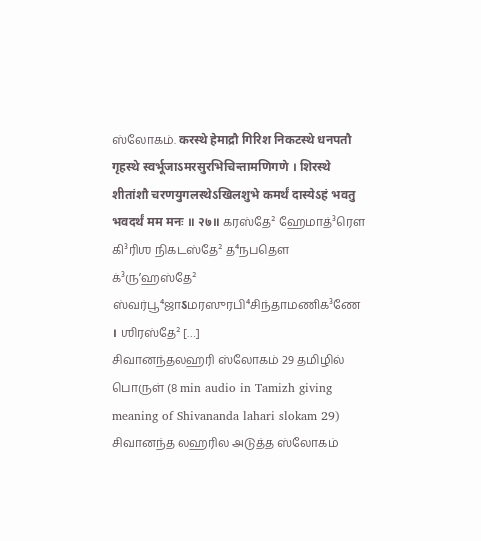ஸ்லோகம். करस्थे हेमाद्रौ गिरिश निकटस्थे धनपतौ गृहस्थे स्वर्भूजाऽमरसुरभिचिन्तामणिगणे । शिरस्थे शीतांशौ चरणयुगलस्थेऽखिलशुभे कमर्थं दास्येऽहं भवतु भवदर्थं मम मनः ॥ २७॥ கரஸ்தே² ஹேமாத்³ரௌ கி³ரிஶ நிகடஸ்தே² த⁴நபதௌ க்³ருʼஹஸ்தே² ஸ்வர்பூ⁴ஜாऽமரஸுரபி⁴சிந்தாமணிக³ணே । ஶிரஸ்தே² […]
சிவானந்தலஹரி ஸ்லோகம் 29 தமிழில் பொருள் (8 min audio in Tamizh giving meaning of Shivananda lahari slokam 29) சிவானந்த லஹரில அடுத்த ஸ்லோகம்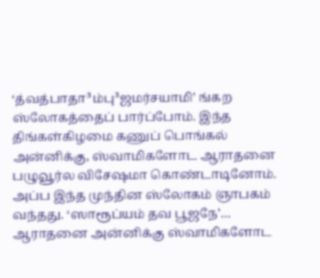‘த்வத்பாதா³ம்பு³ஜமர்சயாமி’ ங்கற ஸ்லோகத்தைப் பார்ப்போம். இந்த திங்கள்கிழமை கணுப் பொங்கல் அன்னிக்கு, ஸ்வாமிகளோட ஆராதனை பழுவூர்ல விசேஷமா கொண்டாடினோம். அப்ப இந்த முந்தின ஸ்லோகம் ஞாபகம் வந்தது. ‘ஸாரூப்யம் தவ பூஜநே’… ஆராதனை அன்னிக்கு ஸ்வாமிகளோட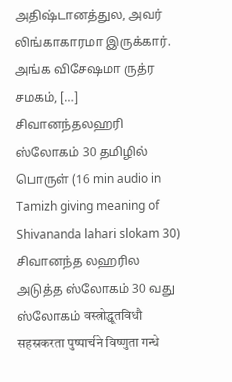அதிஷ்டானத்துல, அவர் லிங்காகாரமா இருக்கார். அங்க விசேஷமா ருத்ர சமகம், […]
சிவானந்தலஹரி ஸ்லோகம் 30 தமிழில் பொருள் (16 min audio in Tamizh giving meaning of Shivananda lahari slokam 30) சிவானந்த லஹரில அடுத்த ஸ்லோகம் 30 வது ஸ்லோகம் वस्त्रोद्धूतविधौ सहस्रकरता पुष्पार्चने विष्णुता गन्धे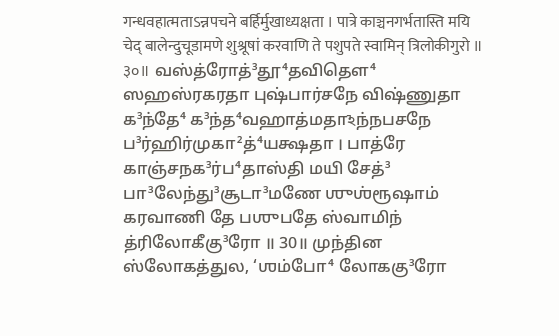गन्धवहात्मताऽन्नपचने बर्हिर्मुखाध्यक्षता । पात्रे काञ्चनगर्भतास्ति मयि चेद् बालेन्दुचूडामणे शुश्रूषां करवाणि ते पशुपते स्वामिन् त्रिलोकीगुरो ॥ ३०॥ வஸ்த்ரோத்³தூ⁴தவிதௌ⁴ ஸஹஸ்ரகரதா புஷ்பார்சநே விஷ்ணுதா க³ந்தே⁴ க³ந்த⁴வஹாத்மதாঽந்நபசநே ப³ர்ஹிர்முகா²த்⁴யக்ஷதா । பாத்ரே காஞ்சநக³ர்ப⁴தாஸ்தி மயி சேத்³ பா³லேந்து³சூடா³மணே ஶுஶ்ரூஷாம் கரவாணி தே பஶுபதே ஸ்வாமிந் த்ரிலோகீகு³ரோ ॥ 30॥ முந்தின ஸ்லோகத்துல, ‘ஶம்போ⁴ லோககு³ரோ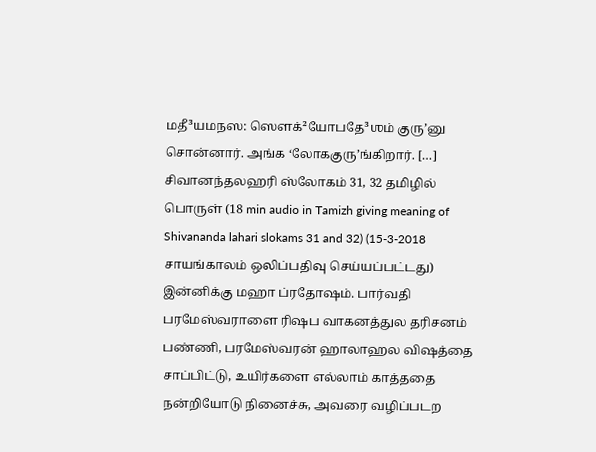மதீ³யமநஸ: ஸௌக்²யோபதே³ஶம் குரு’னு சொன்னார். அங்க ‘லோககுரு’ங்கிறார். […]
சிவானந்தலஹரி ஸ்லோகம் 31, 32 தமிழில் பொருள் (18 min audio in Tamizh giving meaning of Shivananda lahari slokams 31 and 32) (15-3-2018 சாயங்காலம் ஒலிப்பதிவு செய்யப்பட்டது) இன்னிக்கு மஹா ப்ரதோஷம். பார்வதி பரமேஸ்வராளை ரிஷப வாகனத்துல தரிசனம் பண்ணி, பரமேஸ்வரன் ஹாலாஹல விஷத்தை சாப்பிட்டு, உயிர்களை எல்லாம் காத்ததை நன்றியோடு நினைச்சு, அவரை வழிப்படற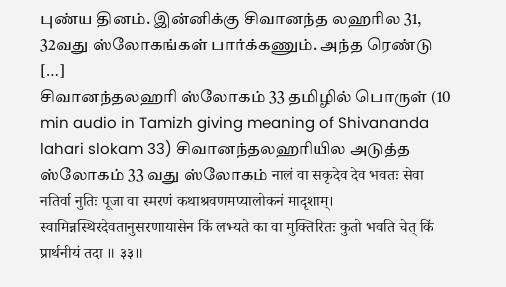புண்ய தினம். இன்னிக்கு சிவானந்த லஹரில 31, 32வது ஸ்லோகங்கள் பார்க்கணும். அந்த ரெண்டு […]
சிவானந்தலஹரி ஸ்லோகம் 33 தமிழில் பொருள் (10 min audio in Tamizh giving meaning of Shivananda lahari slokam 33) சிவானந்தலஹரியில அடுத்த ஸ்லோகம் 33 வது ஸ்லோகம் नालं वा सकृदेव देव भवतः सेवा नतिर्वा नुतिः पूजा वा स्मरणं कथाश्रवणमप्यालोकनं मादृशाम्। स्वामिन्नस्थिरदेवतानुसरणायासेन किं लभ्यते का वा मुक्तिरितः कुतो भवति चेत् किं प्रार्थनीयं तदा ॥ ३३॥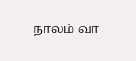நாலம் வா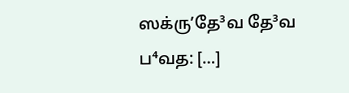ஸக்ருʼதே³வ தே³வ ப⁴வத: […]